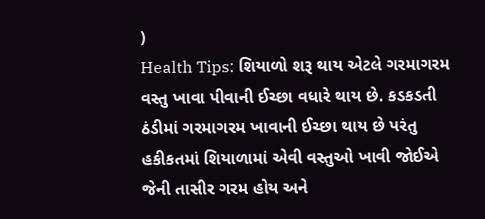)
Health Tips: શિયાળો શરૂ થાય એટલે ગરમાગરમ વસ્તુ ખાવા પીવાની ઈચ્છા વધારે થાય છે. કડકડતી ઠંડીમાં ગરમાગરમ ખાવાની ઈચ્છા થાય છે પરંતુ હકીકતમાં શિયાળામાં એવી વસ્તુઓ ખાવી જોઈએ જેની તાસીર ગરમ હોય અને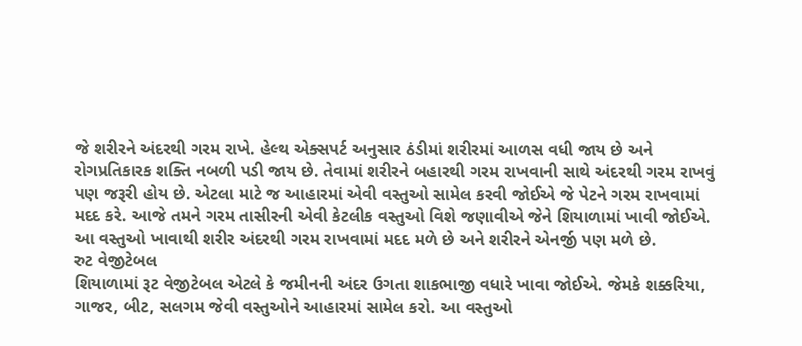જે શરીરને અંદરથી ગરમ રાખે. હેલ્થ એક્સપર્ટ અનુસાર ઠંડીમાં શરીરમાં આળસ વધી જાય છે અને રોગપ્રતિકારક શક્તિ નબળી પડી જાય છે. તેવામાં શરીરને બહારથી ગરમ રાખવાની સાથે અંદરથી ગરમ રાખવું પણ જરૂરી હોય છે. એટલા માટે જ આહારમાં એવી વસ્તુઓ સામેલ કરવી જોઈએ જે પેટને ગરમ રાખવામાં મદદ કરે. આજે તમને ગરમ તાસીરની એવી કેટલીક વસ્તુઓ વિશે જણાવીએ જેને શિયાળામાં ખાવી જોઈએ. આ વસ્તુઓ ખાવાથી શરીર અંદરથી ગરમ રાખવામાં મદદ મળે છે અને શરીરને એનર્જી પણ મળે છે.
રુટ વેજીટેબલ
શિયાળામાં રૂટ વેજીટેબલ એટલે કે જમીનની અંદર ઉગતા શાકભાજી વધારે ખાવા જોઈએ. જેમકે શક્કરિયા, ગાજર, બીટ, સલગમ જેવી વસ્તુઓને આહારમાં સામેલ કરો. આ વસ્તુઓ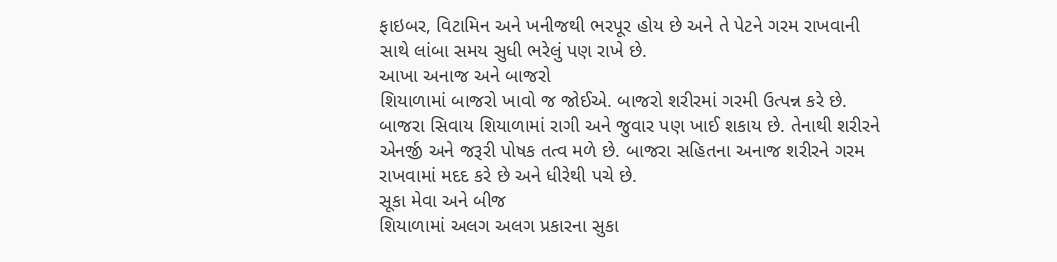ફાઇબર, વિટામિન અને ખનીજથી ભરપૂર હોય છે અને તે પેટને ગરમ રાખવાની સાથે લાંબા સમય સુધી ભરેલું પણ રાખે છે.
આખા અનાજ અને બાજરો
શિયાળામાં બાજરો ખાવો જ જોઈએ. બાજરો શરીરમાં ગરમી ઉત્પન્ન કરે છે. બાજરા સિવાય શિયાળામાં રાગી અને જુવાર પણ ખાઈ શકાય છે. તેનાથી શરીરને એનર્જી અને જરૂરી પોષક તત્વ મળે છે. બાજરા સહિતના અનાજ શરીરને ગરમ રાખવામાં મદદ કરે છે અને ધીરેથી પચે છે.
સૂકા મેવા અને બીજ
શિયાળામાં અલગ અલગ પ્રકારના સુકા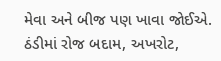મેવા અને બીજ પણ ખાવા જોઈએ. ઠંડીમાં રોજ બદામ, અખરોટ,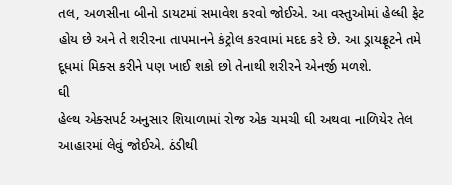તલ, અળસીના બીનો ડાયટમાં સમાવેશ કરવો જોઈએ. આ વસ્તુઓમાં હેલ્ધી ફેટ હોય છે અને તે શરીરના તાપમાનને કંટ્રોલ કરવામાં મદદ કરે છે. આ ડ્રાયફ્રૂટને તમે દૂધમાં મિક્સ કરીને પણ ખાઈ શકો છો તેનાથી શરીરને એનર્જી મળશે.
ઘી
હેલ્થ એક્સપર્ટ અનુસાર શિયાળામાં રોજ એક ચમચી ઘી અથવા નાળિયેર તેલ આહારમાં લેવું જોઈએ. ઠંડીથી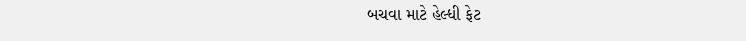બચવા માટે હેલ્ધી ફેટ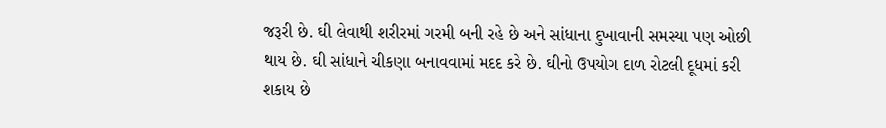જરૂરી છે. ઘી લેવાથી શરીરમાં ગરમી બની રહે છે અને સાંધાના દુખાવાની સમસ્યા પણ ઓછી થાય છે. ઘી સાંધાને ચીકણા બનાવવામાં મદદ કરે છે. ઘીનો ઉપયોગ દાળ રોટલી દૂધમાં કરી શકાય છે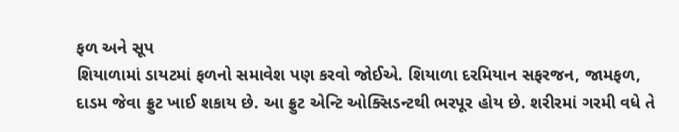ફળ અને સૂપ
શિયાળામાં ડાયટમાં ફળનો સમાવેશ પણ કરવો જોઈએ. શિયાળા દરમિયાન સફરજન, જામફળ, દાડમ જેવા ફ્રુટ ખાઈ શકાય છે. આ ફ્રુટ એન્ટિ ઓક્સિડન્ટથી ભરપૂર હોય છે. શરીરમાં ગરમી વધે તે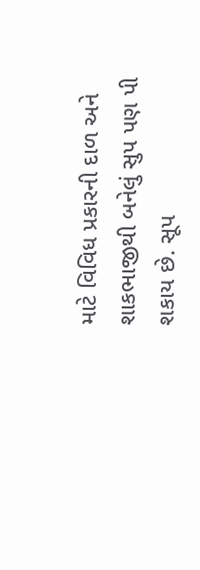માટે વિવિધ પ્રકારની દાળ અને શાકભાજીથી બનેલું સુપ પણ પી શકાય છે. સૂપ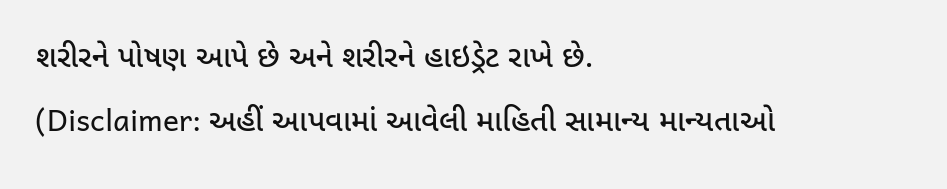શરીરને પોષણ આપે છે અને શરીરને હાઇડ્રેટ રાખે છે.
(Disclaimer: અહીં આપવામાં આવેલી માહિતી સામાન્ય માન્યતાઓ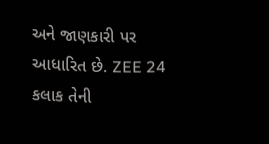અને જાણકારી પર આધારિત છે. ZEE 24 કલાક તેની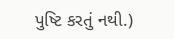પુષ્ટિ કરતું નથી.)